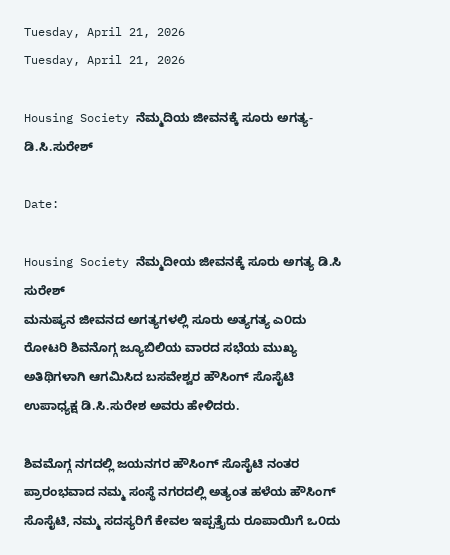Tuesday, April 21, 2026
Tuesday, April 21, 2026

Housing Society ನೆಮ್ಮದಿಯ ಜೀವನಕ್ಕೆ ಸೂರು ಅಗತ್ಯ-ಡಿ.ಸಿ.ಸುರೇಶ್

Date:

Housing Society ನೆಮ್ಮದೀಯ ಜೀವನಕ್ಕೆ ಸೂರು ಅಗತ್ಯ ಡಿ.ಸಿ ಸುರೇಶ್
ಮನುಷ್ಯನ ಜೀವನದ ಅಗತ್ಯಗಳಲ್ಲಿ ಸೂರು ಅತ್ಯಗತ್ಯ ಎ೦ದು ರೋಟರಿ ಶಿವನೊಗ್ಗ ಜ್ಯೂಬಿಲಿಯ ವಾರದ ಸಭೆಯ ಮುಖ್ಯ ಅತಿಥಿಗಳಾಗಿ ಆಗಮಿಸಿದ ಬಸವೇಶ್ವರ ಹೌಸಿಂಗ್ ಸೊಸೈಟಿ ಉಪಾಧ್ಯಕ್ಷ ಡಿ.ಸಿ.ಸುರೇಶ ಅವರು ಹೇಳಿದರು.

ಶಿವಮೊಗ್ಗ ನಗದಲ್ಲಿ ಜಯನಗರ ಹೌಸಿಂಗ್ ಸೊಸೈಟಿ ನಂತರ ಪ್ರಾರಂಭವಾದ ನಮ್ಮ ಸಂಸ್ಥೆ ನಗರದಲ್ಲಿ ಅತ್ಯಂತ ಹಳೆಯ ಹೌಸಿಂಗ್ ಸೊಸೈಟಿ, ನಮ್ಮ ಸದಸ್ಯರಿಗೆ ಕೇವಲ ಇಪ್ಪತ್ತೈದು ರೂಪಾಯಿಗೆ ಒ೦ದು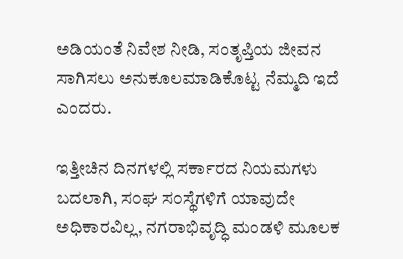ಅಡಿಯಂತೆ ನಿವೇಶ ನೀಡಿ, ಸಂತೃಪ್ತಿಯ ಜೀವನ ಸಾಗಿಸಲು ಅನುಕೂಲಮಾಡಿಕೊಟ್ಟ ನೆಮ್ಮದಿ ಇದೆ ಎಂದರು.

ಇತ್ತೀಚಿನ ದಿನಗಳಲ್ಲಿ ಸರ್ಕಾರದ ನಿಯಮಗಳು ಬದಲಾಗಿ, ಸ೦ಘ ಸ೦ಸ್ಥೆಗಳಿಗೆ ಯಾವುದೇ ಅಧಿಕಾರವಿಲ್ಲ, ನಗರಾಭಿವೃದ್ಧಿ ಮಂಡಳಿ ಮೂಲಕ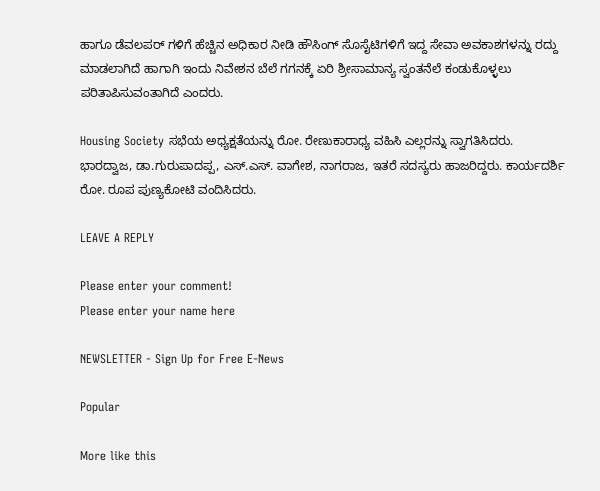ಹಾಗೂ ಡೆವಲಪರ್ ಗಳಿಗೆ ಹೆಚ್ಚಿನ ಅಧಿಕಾರ ನೀಡಿ ಹೌಸಿಂಗ್ ಸೊಸೈಟಿಗಳಿಗೆ ಇದ್ದ ಸೇವಾ ಅವಕಾಶಗಳನ್ನು ರದ್ದು ಮಾಡಲಾಗಿದೆ ಹಾಗಾಗಿ ಇಂದು ನಿವೇಶನ ಬೆಲೆ ಗಗನಕ್ಕೆ ಏರಿ ಶ್ರೀಸಾಮಾನ್ಯ ಸ್ವಂತನೆಲೆ ಕಂಡುಕೊಳ್ಳಲು ಪರಿತಾಪಿಸುವಂತಾಗಿದೆ ಎಂದರು.

Housing Society ಸಭೆಯ ಅಧ್ಯಕ್ಷತೆಯನ್ನು ರೋ. ರೇಣುಕಾರಾಧ್ಯ ವಹಿಸಿ ಎಲ್ಲರನ್ನು ಸ್ವಾಗತಿಸಿದರು.
ಭಾರದ್ವಾಜ, ಡಾ.ಗುರುಪಾದಪ್ಪ, ಎಸ್.ಎಸ್. ವಾಗೇಶ, ನಾಗರಾಜ, ಇತರೆ ಸದಸ್ಯರು ಹಾಜರಿದ್ದರು. ಕಾರ್ಯದರ್ಶಿ ರೋ. ರೂಪ ಪುಣ್ಯಕೋಟಿ ವಂದಿಸಿದರು.

LEAVE A REPLY

Please enter your comment!
Please enter your name here

NEWSLETTER - Sign Up for Free E-News

Popular

More like this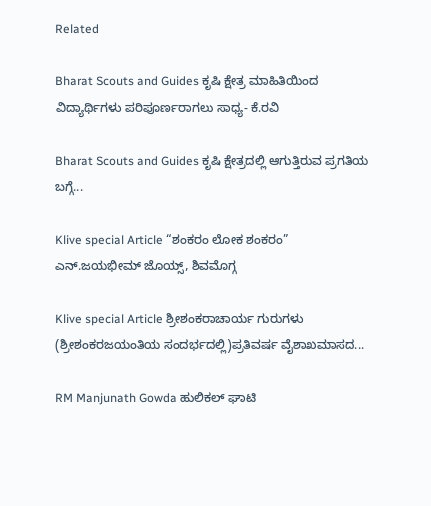Related

Bharat Scouts and Guides ಕೃಷಿ ಕ್ಷೇತ್ರ ಮಾಹಿತಿಯಿಂದ ವಿದ್ಯಾರ್ಥಿಗಳು ಪರಿಪೂರ್ಣರಾಗಲು ಸಾಧ್ಯ- ಕೆ.ರವಿ

Bharat Scouts and Guides ಕೃಷಿ ಕ್ಷೇತ್ರದಲ್ಲಿ ಆಗುತ್ತಿರುವ ಪ್ರಗತಿಯ ಬಗ್ಗೆ...

Klive special Article “ಶಂಕರಂ ಲೋಕ ಶಂಕರಂ” ಎನ್.ಜಯಭೀಮ್ ಜೊಯ್ಸ್, ಶಿವಮೊಗ್ಗ

Klive special Article ಶ್ರೀಶಂಕರಾಚಾರ್ಯ ಗುರುಗಳು (ಶ್ರೀಶಂಕರಜಯಂತಿಯ ಸಂದರ್ಭದಲ್ಲಿ)ಪ್ರತಿವರ್ಷ ವೈಶಾಖಮಾಸದ...

RM Manjunath Gowda ಹುಲಿಕಲ್ ಘಾಟಿ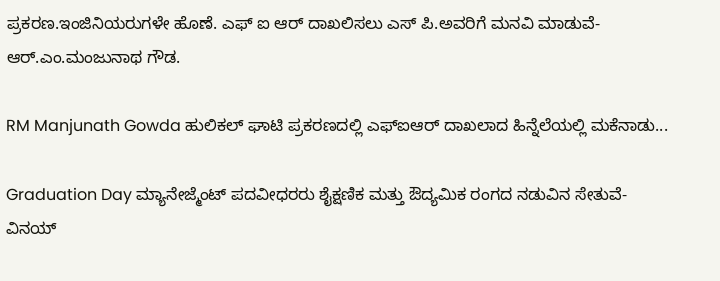ಪ್ರಕರಣ.ಇಂಜಿನಿಯರುಗಳೇ ಹೊಣೆ. ಎಫ್ ಐ ಆರ್ ದಾಖಲಿಸಲು ಎಸ್ ಪಿ.ಅವರಿಗೆ ಮನವಿ ಮಾಡುವೆ- ಆರ್.ಎಂ.ಮಂಜುನಾಥ ಗೌಡ.

RM Manjunath Gowda ಹುಲಿಕಲ್ ಘಾಟಿ ಪ್ರಕರಣದಲ್ಲಿ ಎಫ್ಐಆರ್ ದಾಖಲಾದ ಹಿನ್ನೆಲೆಯಲ್ಲಿ ಮಕೆನಾಡು...

Graduation Day ಮ್ಯಾನೇಜ್ಮೆಂಟ್ ಪದವೀಧರರು ಶೈಕ್ಷಣಿಕ ಮತ್ತು ಔದ್ಯಮಿಕ ರಂಗದ ನಡುವಿನ ಸೇತುವೆ- ವಿನಯ್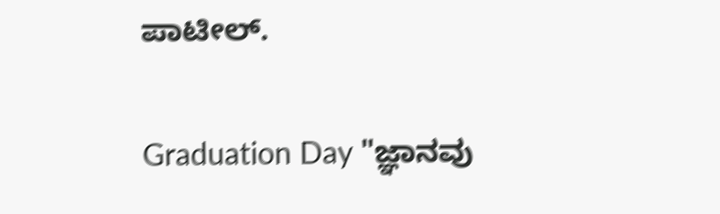ಪಾಟೀಲ್.

Graduation Day "ಜ್ಞಾನವು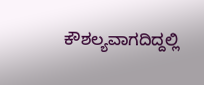ಕೌಶಲ್ಯವಾಗದಿದ್ದಲ್ಲಿ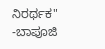ನಿರರ್ಥಕ" -ಬಾಪೂಜಿ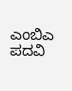ಎಂಬಿಎ ಪದವಿ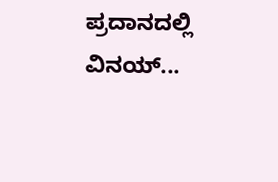ಪ್ರದಾನದಲ್ಲಿ ವಿನಯ್...